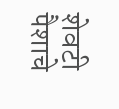शेवटी पैशाचे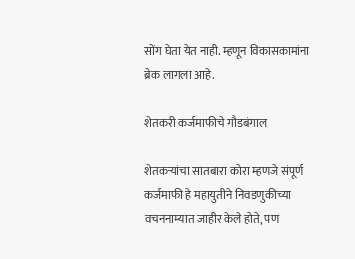सोंग घेता येत नाही. म्हणून विकासकामांना ब्रेक लागला आहे.

शेतकरी कर्जमाफीचे गौडबंगाल

शेतकर्‍यांचा सातबारा कोरा म्हणजे संपूर्ण कर्जमाफी हे महायुतीने निवडणुकीच्या वचननाम्यात जाहीर केले होते, पण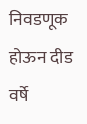निवडणूक होऊन दीड वर्षे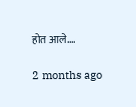होत आले.…

2 months ago